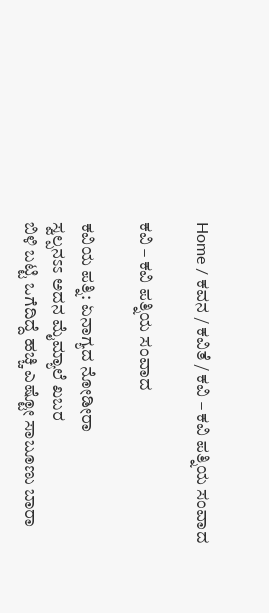Home / ಕವನ / ಕವಿತೆ / ಕವಿ – ಕವಿ ಪತ್ನಿಯ ಸಂವಾದ

ಕವಿ – ಕವಿ ಪತ್ನಿಯ ಸಂವಾದ

ಕವಿಯ ಪತ್ನಿ: ಏನಾಗ್ಯದ ನೋಡೀರಾ
ಸ್ವಲ್ಪನಽಽ ಅದನ ಮೈಮ್ಯಾಲೆ ಖಬರ
ಬಿಳಿ ಬಟ್ಟಿ ಒಗೆದಿದ್ದೆ ಹಚ್ಚಿ ಎಷ್ಟೋ ಸಾಬೂಣು ಬಾರಾ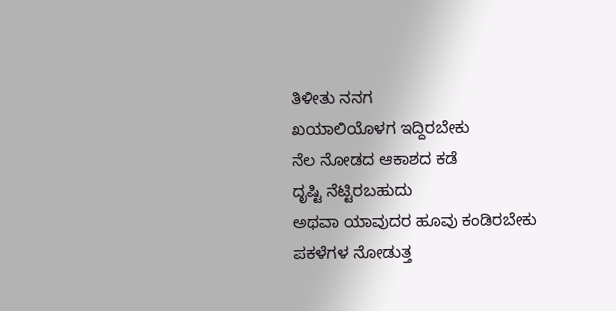ತಿಳೀತು ನನಗ
ಖಯಾಲಿಯೊಳಗ ಇದ್ದಿರಬೇಕು
ನೆಲ ನೋಡದ ಆಕಾಶದ ಕಡೆ
ದೃಷ್ಟಿ ನೆಟ್ಟಿರಬಹುದು
ಅಥವಾ ಯಾವುದರ ಹೂವು ಕಂಡಿರಬೇಕು
ಪಕಳೆಗಳ ನೋಡುತ್ತ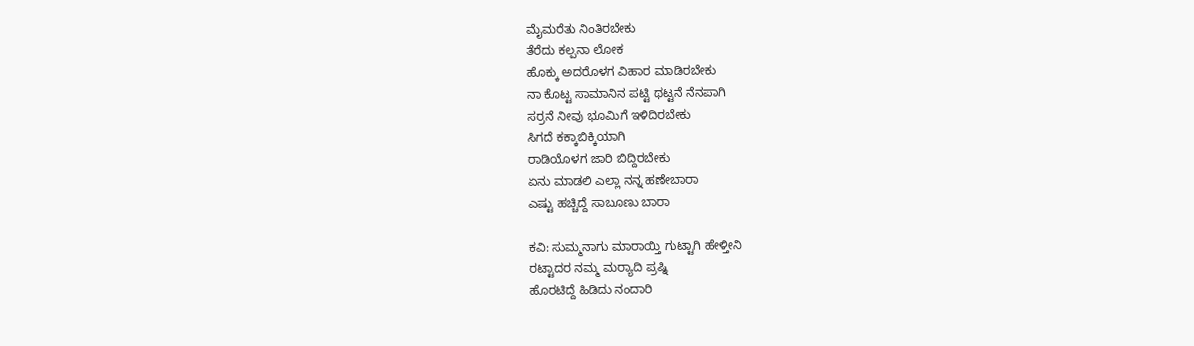ಮೈಮರೆತು ನಿಂತಿರಬೇಕು
ತೆರೆದು ಕಲ್ಪನಾ ಲೋಕ
ಹೊಕ್ಕು ಅದರೊಳಗ ವಿಹಾರ ಮಾಡಿರಬೇಕು
ನಾ ಕೊಟ್ಟ ಸಾಮಾನಿನ ಪಟ್ಟಿ ಥಟ್ಟನೆ ನೆನಪಾಗಿ
ಸರ್ರನೆ ನೀವು ಭೂಮಿಗೆ ಇಳಿದಿರಬೇಕು
ಸಿಗದೆ ಕಕ್ಕಾಬಿಕ್ಕಿಯಾಗಿ
ರಾಡಿಯೊಳಗ ಜಾರಿ ಬಿದ್ದಿರಬೇಕು
ಏನು ಮಾಡಲಿ ಎಲ್ಲಾ ನನ್ನ ಹಣೇಬಾರಾ
ಎಷ್ಟು ಹಚ್ಚಿದ್ದೆ ಸಾಬೂಣು ಬಾರಾ

ಕವಿ: ಸುಮ್ಮನಾಗು ಮಾರಾಯ್ತಿ ಗುಟ್ಟಾಗಿ ಹೇಳ್ತೀನಿ
ರಟ್ಟಾದರ ನಮ್ಮ ಮರ್‍ಯಾದಿ ಪ್ರಷ್ನಿ
ಹೊರಟಿದ್ದೆ ಹಿಡಿದು ನಂದಾರಿ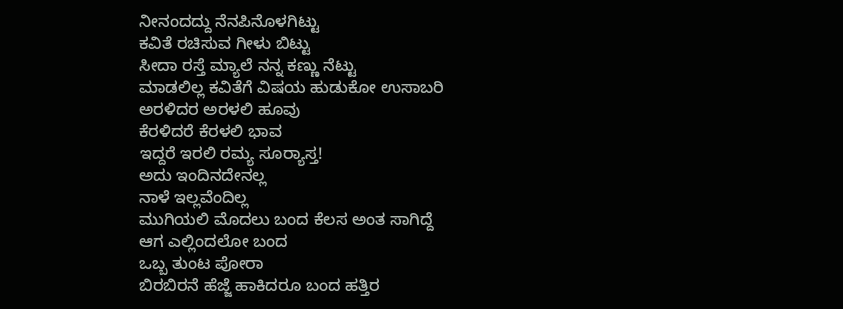ನೀನಂದದ್ದು ನೆನಪಿನೊಳಗಿಟ್ಟು
ಕವಿತೆ ರಚಿಸುವ ಗೀಳು ಬಿಟ್ಟು
ಸೀದಾ ರಸ್ತೆ ಮ್ಯಾಲೆ ನನ್ನ ಕಣ್ಣು ನೆಟ್ಟು
ಮಾಡಲಿಲ್ಲ ಕವಿತೆಗೆ ವಿಷಯ ಹುಡುಕೋ ಉಸಾಬರಿ
ಅರಳಿದರ ಅರಳಲಿ ಹೂವು
ಕೆರಳಿದರೆ ಕೆರಳಲಿ ಭಾವ
ಇದ್ದರೆ ಇರಲಿ ರಮ್ಯ ಸೂರ್‍ಯಾಸ್ತ!
ಅದು ಇಂದಿನದೇನಲ್ಲ
ನಾಳೆ ಇಲ್ಲವೆಂದಿಲ್ಲ
ಮುಗಿಯಲಿ ಮೊದಲು ಬಂದ ಕೆಲಸ ಅಂತ ಸಾಗಿದ್ದೆ
ಆಗ ಎಲ್ಲಿಂದಲೋ ಬಂದ
ಒಬ್ಬ ತುಂಟ ಪೋರಾ
ಬಿರಬಿರನೆ ಹೆಜ್ಜೆ ಹಾಕಿದರೂ ಬಂದ ಹತ್ತಿರ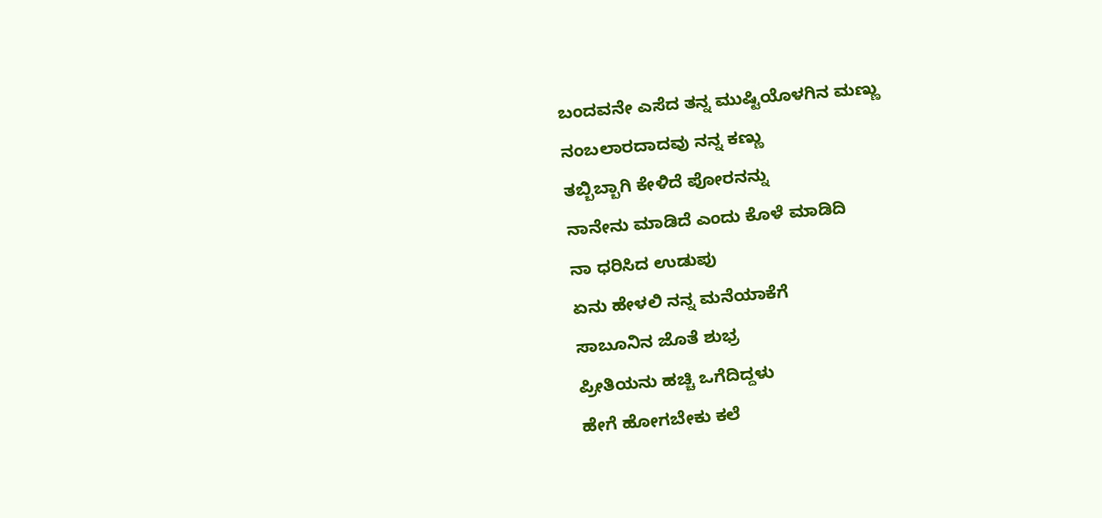ಬಂದವನೇ ಎಸೆದ ತನ್ನ ಮುಷ್ಟಿಯೊಳಗಿನ ಮಣ್ಣು
ನಂಬಲಾರದಾದವು ನನ್ನ ಕಣ್ಣು
ತಬ್ಬಿಬ್ಬಾಗಿ ಕೇಳಿದೆ ಪೋರನನ್ನು
ನಾನೇನು ಮಾಡಿದೆ ಎಂದು ಕೊಳೆ ಮಾಡಿದಿ
ನಾ ಧರಿಸಿದ ಉಡುಪು
ಏನು ಹೇಳಲಿ ನನ್ನ ಮನೆಯಾಕೆಗೆ
ಸಾಬೂನಿನ ಜೊತೆ ಶುಭ್ರ
ಪ್ರೀತಿಯನು ಹಚ್ಚಿ ಒಗೆದಿದ್ದಳು
ಹೇಗೆ ಹೋಗಬೇಕು ಕಲೆ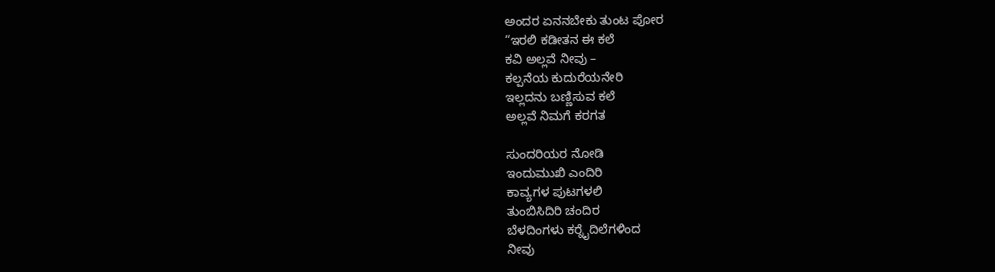ಅಂದರ ಏನನಬೇಕು ತುಂಟ ಪೋರ
“ಇರಲಿ ಕಡೀತನ ಈ ಕಲೆ
ಕವಿ ಅಲ್ಲವೆ ನೀವು –
ಕಲ್ಪನೆಯ ಕುದುರೆಯನೇರಿ
ಇಲ್ಲದನು ಬಣ್ಣಿಸುವ ಕಲೆ
ಅಲ್ಲವೆ ನಿಮಗೆ ಕರಗತ

ಸುಂದರಿಯರ ನೋಡಿ
ಇಂದುಮುಖಿ ಎಂದಿರಿ
ಕಾವ್ಯಗಳ ಪುಟಗಳಲಿ
ತುಂಬಿಸಿದಿರಿ ಚಂದಿರ
ಬೆಳದಿಂಗಳು ಕರ್‍ನೈದಿಲೆಗಳಿಂದ
ನೀವು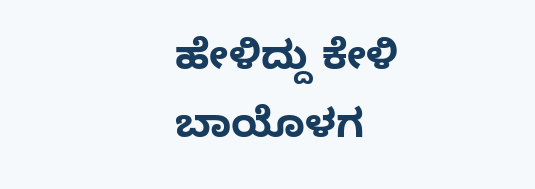ಹೇಳಿದ್ದು ಕೇಳಿ
ಬಾಯೊಳಗ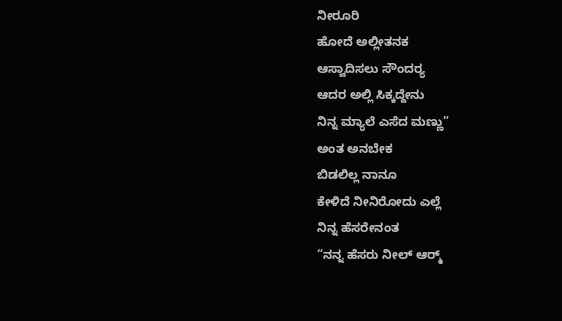ನೀರೂರಿ
ಹೋದೆ ಅಲ್ಲೀತನಕ
ಆಸ್ವಾದಿಸಲು ಸೌಂದರ್‍ಯ
ಆದರ ಅಲ್ಲಿ ಸಿಕ್ಕದ್ದೇನು
ನಿನ್ನ ಮ್ಯಾಲೆ ಎಸೆದ ಮಣ್ಣು”
ಅಂತ ಅನಬೇಕ
ಬಿಡಲಿಲ್ಲ ನಾನೂ
ಕೇಳಿದೆ ನೀನಿರೋದು ಎಲ್ಲೆ
ನಿನ್ನ ಹೆಸರೇನಂತ
“ನನ್ನ ಹೆಸರು ನೀಲ್ ಆರ್‍ಮ್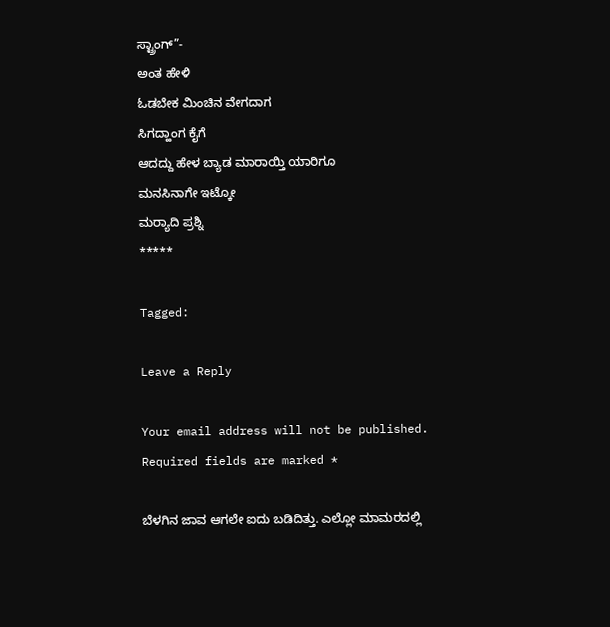ಸ್ಟ್ರಾಂಗ್”-
ಅಂತ ಹೇಳಿ
ಓಡಬೇಕ ಮಿಂಚಿನ ವೇಗದಾಗ
ಸಿಗದ್ಹಾಂಗ ಕೈಗೆ
ಆದದ್ದು ಹೇಳ ಬ್ಯಾಡ ಮಾರಾಯ್ತಿ ಯಾರಿಗೂ
ಮನಸಿನಾಗೇ ಇಟ್ಕೋ
ಮರ್‍ಯಾದಿ ಪ್ರಶ್ನಿ
*****

Tagged:

Leave a Reply

Your email address will not be published. Required fields are marked *

ಬೆಳಗಿನ ಜಾವ ಆಗಲೇ ಐದು ಬಡಿದಿತ್ತು. ಎಲ್ಲೋ ಮಾಮರದಲ್ಲಿ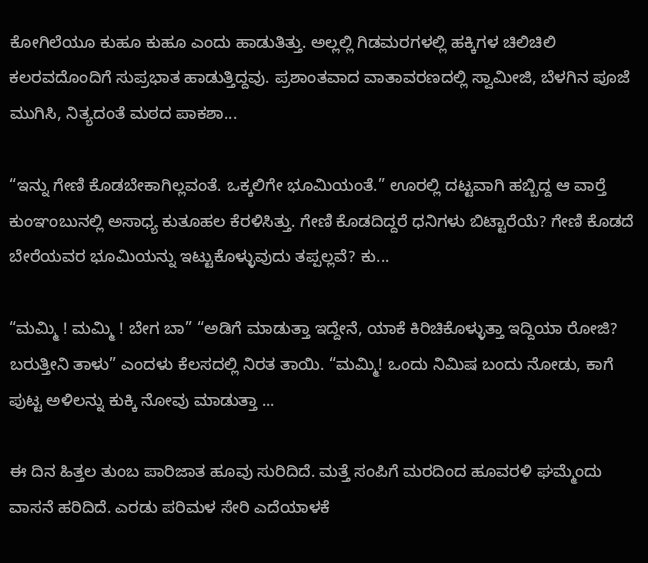ಕೋಗಿಲೆಯೂ ಕುಹೂ ಕುಹೂ ಎಂದು ಹಾಡುತಿತ್ತು. ಅಲ್ಲಲ್ಲಿ ಗಿಡಮರಗಳಲ್ಲಿ ಹಕ್ಕಿಗಳ ಚಿಲಿಚಿಲಿ ಕಲರವದೊಂದಿಗೆ ಸುಪ್ರಭಾತ ಹಾಡುತ್ತಿದ್ದವು. ಪ್ರಶಾಂತವಾದ ವಾತಾವರಣದಲ್ಲಿ ಸ್ವಾಮೀಜಿ, ಬೆಳಗಿನ ಪೂಜೆ ಮುಗಿಸಿ, ನಿತ್ಯದಂತೆ ಮಠದ ಪಾಕಶಾ...

“ಇನ್ನು ಗೇಣಿ ಕೊಡಬೇಕಾಗಿಲ್ಲವಂತೆ. ಒಕ್ಕಲಿಗೇ ಭೂಮಿಯಂತೆ.” ಊರಲ್ಲಿ ದಟ್ಟವಾಗಿ ಹಬ್ಬಿದ್ದ ಆ ವಾರ್‍ತೆ ಕುಂಞಂಬುನಲ್ಲಿ ಅಸಾಧ್ಯ ಕುತೂಹಲ ಕೆರಳಿಸಿತ್ತು. ಗೇಣಿ ಕೊಡದಿದ್ದರೆ ಧನಿಗಳು ಬಿಟ್ಟಾರೆಯೆ? ಗೇಣಿ ಕೊಡದೆ ಬೇರೆಯವರ ಭೂಮಿಯನ್ನು ಇಟ್ಟುಕೊಳ್ಳುವುದು ತಪ್ಪಲ್ಲವೆ? ಕು...

“ಮಮ್ಮಿ ! ಮಮ್ಮಿ ! ಬೇಗ ಬಾ” “ಅಡಿಗೆ ಮಾಡುತ್ತಾ ಇದ್ದೇನೆ, ಯಾಕೆ ಕಿರಿಚಿಕೊಳ್ಳುತ್ತಾ ಇದ್ದಿಯಾ ರೋಜಿ? ಬರುತ್ತೀನಿ ತಾಳು” ಎಂದಳು ಕೆಲಸದಲ್ಲಿ ನಿರತ ತಾಯಿ. “ಮಮ್ಮಿ! ಒಂದು ನಿಮಿಷ ಬಂದು ನೋಡು, ಕಾಗೆ ಪುಟ್ಟ ಅಳಿಲನ್ನು ಕುಕ್ಕಿ ನೋವು ಮಾಡುತ್ತಾ ...

ಈ ದಿನ ಹಿತ್ತಲ ತುಂಬ ಪಾರಿಜಾತ ಹೂವು ಸುರಿದಿದೆ. ಮತ್ತೆ ಸಂಪಿಗೆ ಮರದಿಂದ ಹೂವರಳಿ ಘಮ್ಮೆಂದು ವಾಸನೆ ಹರಿದಿದೆ. ಎರಡು ಪರಿಮಳ ಸೇರಿ ಎದೆಯಾಳಕೆ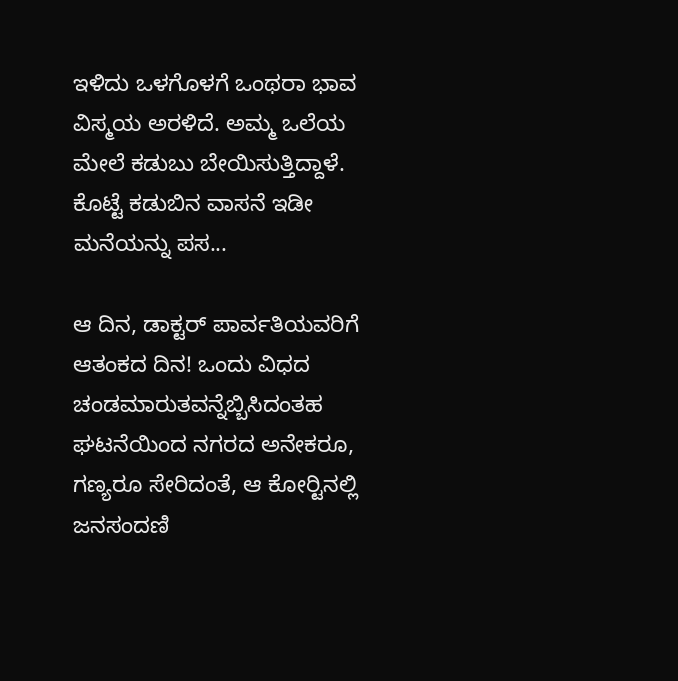ಇಳಿದು ಒಳಗೊಳಗೆ ಒಂಥರಾ ಭಾವ ವಿಸ್ಮಯ ಅರಳಿದೆ. ಅಮ್ಮ ಒಲೆಯ ಮೇಲೆ ಕಡುಬು ಬೇಯಿಸುತ್ತಿದ್ದಾಳೆ. ಕೊಟ್ಟೆ ಕಡುಬಿನ ವಾಸನೆ ಇಡೀ ಮನೆಯನ್ನು ಪಸ...

ಆ ದಿನ, ಡಾಕ್ಟರ್ ಪಾರ್ವತಿಯವರಿಗೆ ಆತಂಕದ ದಿನ! ಒಂದು ವಿಧದ ಚಂಡಮಾರುತವನ್ನೆಬ್ಬಿಸಿದಂತಹ ಘಟನೆಯಿಂದ ನಗರದ ಅನೇಕರೂ, ಗಣ್ಯರೂ ಸೇರಿದಂತೆ, ಆ ಕೋರ್‍ಟಿನಲ್ಲಿ ಜನಸಂದಣಿ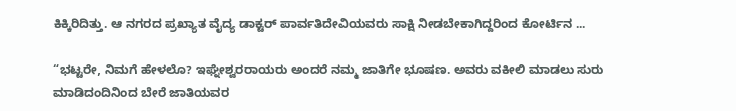ಕಿಕ್ಕಿರಿದಿತ್ತು. ಆ ನಗರದ ಪ್ರಖ್ಯಾತ ವೈದ್ಯ ಡಾಕ್ಟರ್ ಪಾರ್ವತಿದೇವಿಯವರು ಸಾಕ್ಷಿ ನೀಡಬೇಕಾಗಿದ್ದರಿಂದ ಕೋರ್ಟಿನ ...

“ಭಟ್ಟರೇ, ನಿಮಗೆ ಹೇಳಲೊ? ಇಘ್ನೇಶ್ವರರಾಯರು ಅಂದರೆ ನಮ್ಮ ಜಾತಿಗೇ ಭೂಷಣ. ಅವರು ವಕೀಲಿ ಮಾಡಲು ಸುರು ಮಾಡಿದಂದಿನಿಂದ ಬೇರೆ ಜಾತಿಯವರ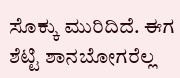ಸೊಕ್ಕು ಮುರಿದಿದೆ. ಈಗ ಶೆಟ್ಟಿ ಶಾನಬೋಗರೆಲ್ಲ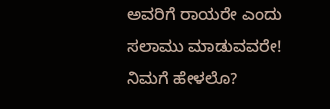ಅವರಿಗೆ ರಾಯರೇ ಎಂದು ಸಲಾಮು ಮಾಡುವವರೇ! ನಿಮಗೆ ಹೇಳಲೊ?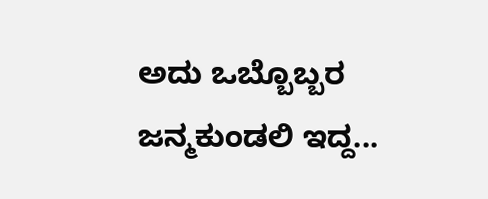ಅದು ಒಬ್ಬೊಬ್ಬರ ಜನ್ಮಕುಂಡಲಿ ಇದ್ದ...